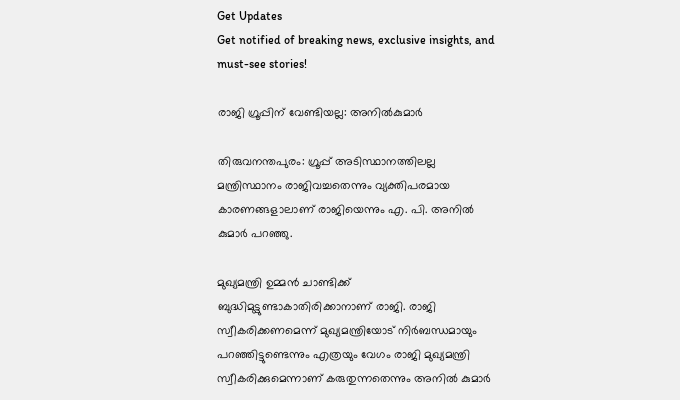Get Updates
Get notified of breaking news, exclusive insights, and must-see stories!

രാജി ഗ്രൂപ്പിന് വേണ്ടിയല്ല: അനില്‍കുമാര്‍

തിരുവനന്തപുരം: ഗ്രൂപ്പ് അടിസ്ഥാനത്തിലല്ല മന്ത്രിസ്ഥാനം രാജിവച്ചതെന്നും വ്യക്തിപരമായ കാരണങ്ങളാലാണ് രാജിയെന്നും എ. പി. അനില്‍ കുമാര്‍ പറഞ്ഞു.

മുഖ്യമന്ത്രി ഉമ്മന്‍ ചാണ്ടിക്ക് ബുദ്ധിമുട്ടുണ്ടാകാതിരിക്കാനാണ് രാജി. രാജി സ്വീകരിക്കണമെന്ന് മുഖ്യമന്ത്രിയോട് നിര്‍ബന്ധമായും പറഞ്ഞിട്ടുണ്ടെന്നും എത്രയും വേഗം രാജി മുഖ്യമന്ത്രി സ്വീകരിക്കുമെന്നാണ് കരുതുന്നതെന്നും അനില്‍ കുമാര്‍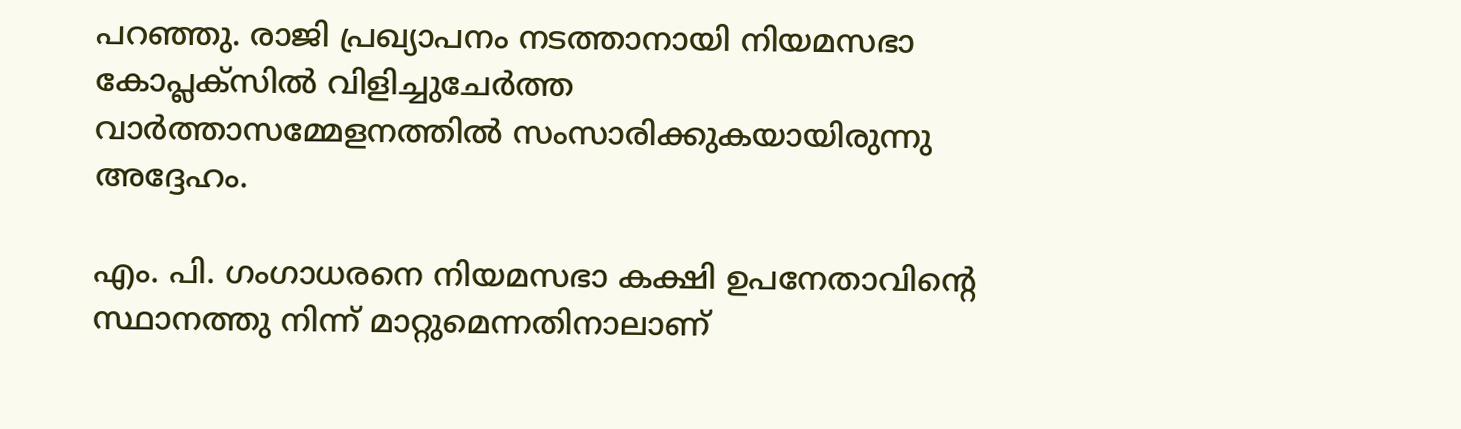പറഞ്ഞു. രാജി പ്രഖ്യാപനം നടത്താനായി നിയമസഭാ കോപ്ലക്സില്‍ വിളിച്ചുചേര്‍ത്ത വാര്‍ത്താസമ്മേളനത്തില്‍ സംസാരിക്കുകയായിരുന്നു അദ്ദേഹം.

എം. പി. ഗംഗാധരനെ നിയമസഭാ കക്ഷി ഉപനേതാവിന്റെ സ്ഥാനത്തു നിന്ന് മാറ്റുമെന്നതിനാലാണ്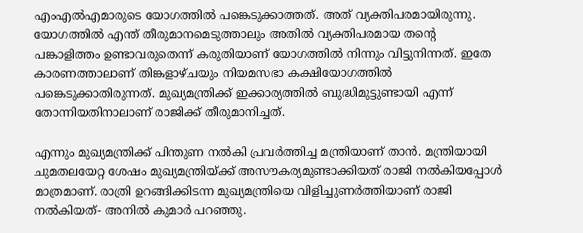എംഎല്‍എമാരുടെ യോഗത്തില്‍ പങ്കെടുക്കാത്തത്. അത് വ്യക്തിപരമായിരുന്നു. യോഗത്തില്‍ എന്ത് തീരുമാനമെടുത്താലും അതില്‍ വ്യക്തിപരമായ തന്റെ പങ്കാളിത്തം ഉണ്ടാവരുതെന്ന് കരുതിയാണ് യോഗത്തില്‍ നിന്നും വിട്ടുനിന്നത്. ഇതേ കാരണത്താലാണ് തിങ്കളാഴ്ചയും നിയമസഭാ കക്ഷിയോഗത്തില്‍ പങ്കെടുക്കാതിരുന്നത്. മുഖ്യമന്ത്രിക്ക് ഇക്കാര്യത്തില്‍ ബുദ്ധിമുട്ടുണ്ടായി എന്ന് തോന്നിയതിനാലാണ് രാജിക്ക് തീരുമാനിച്ചത്.

എന്നും മുഖ്യമന്ത്രിക്ക് പിന്തുണ നല്‍കി പ്രവര്‍ത്തിച്ച മന്ത്രിയാണ് താന്‍. മന്ത്രിയായി ചുമതലയേറ്റ ശേഷം മുഖ്യമന്ത്രിയ്ക്ക് അസൗകര്യമുണ്ടാക്കിയത് രാജി നല്‍കിയപ്പോള്‍ മാത്രമാണ്. രാത്രി ഉറങ്ങിക്കിടന്ന മുഖ്യമന്ത്രിയെ വിളിച്ചുണര്‍ത്തിയാണ് രാജി നല്‍കിയത്- അനില്‍ കുമാര്‍ പറഞ്ഞു.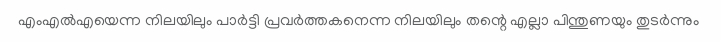എംഎല്‍എയെന്ന നിലയിലും പാര്‍ട്ടി പ്രവര്‍ത്തകനെന്ന നിലയിലും തന്റെ എല്ലാ പിന്തുണയും തുടര്‍ന്നും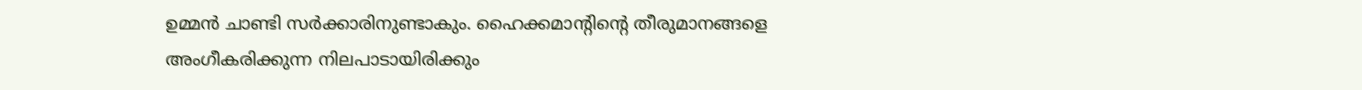ഉമ്മന്‍ ചാണ്ടി സര്‍ക്കാരിനുണ്ടാകും. ഹൈക്കമാന്റിന്റെ തീരുമാനങ്ങളെ അംഗീകരിക്കുന്ന നിലപാടായിരിക്കും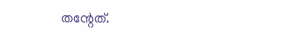തന്റേത്.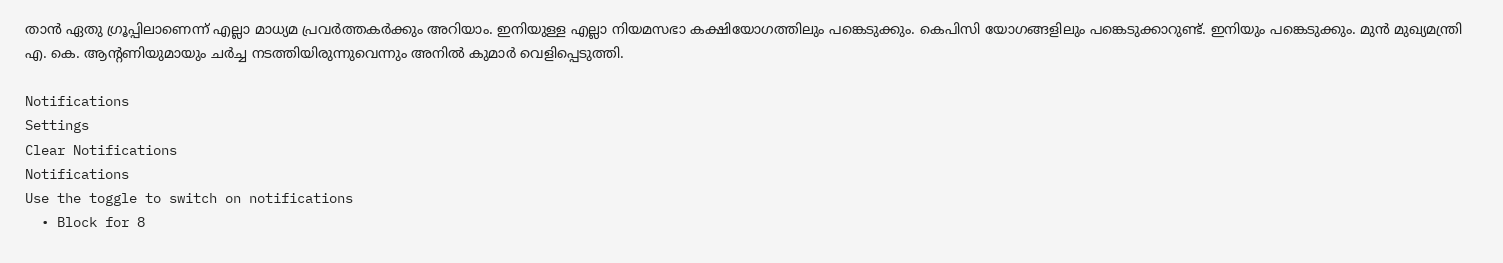താന്‍ ഏതു ഗ്രൂപ്പിലാണെന്ന് എല്ലാ മാധ്യമ പ്രവര്‍ത്തകര്‍ക്കും അറിയാം. ഇനിയുള്ള എല്ലാ നിയമസഭാ കക്ഷിയോഗത്തിലും പങ്കെടുക്കും. കെപിസി യോഗങ്ങളിലും പങ്കെടുക്കാറുണ്ട്. ഇനിയും പങ്കെടുക്കും. മുന്‍ മുഖ്യമന്ത്രി എ. കെ. ആന്റണിയുമായും ചര്‍ച്ച നടത്തിയിരുന്നുവെന്നും അനില്‍ കുമാര്‍ വെളിപ്പെടുത്തി.

Notifications
Settings
Clear Notifications
Notifications
Use the toggle to switch on notifications
  • Block for 8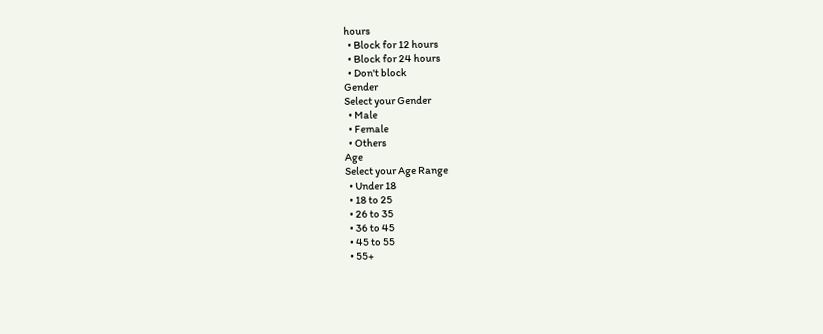hours
  • Block for 12 hours
  • Block for 24 hours
  • Don't block
Gender
Select your Gender
  • Male
  • Female
  • Others
Age
Select your Age Range
  • Under 18
  • 18 to 25
  • 26 to 35
  • 36 to 45
  • 45 to 55
  • 55+